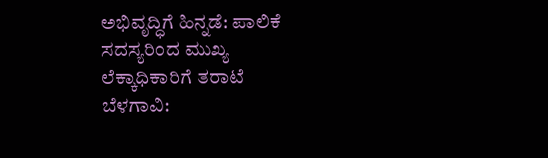ಅಭಿವೃದ್ಧಿಗೆ ಹಿನ್ನಡೆ: ಪಾಲಿಕೆ ಸದಸ್ಯರಿಂದ ಮುಖ್ಯ ಲೆಕ್ಕಾಧಿಕಾರಿಗೆ ತರಾಟೆ
ಬೆಳಗಾವಿ: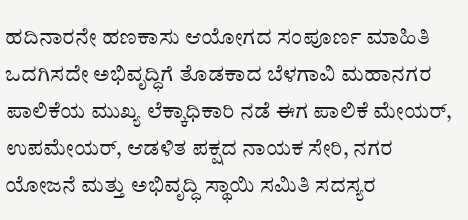ಹದಿನಾರನೇ ಹಣಕಾಸು ಆಯೋಗದ ಸಂಪೂರ್ಣ ಮಾಹಿತಿ ಒದಗಿಸದೇ ಅಭಿವೃದ್ಧಿಗೆ ತೊಡಕಾದ ಬೆಳಗಾವಿ ಮಹಾನಗರ ಪಾಲಿಕೆಯ ಮುಖ್ಯ ಲೆಕ್ಕಾಧಿಕಾರಿ ನಡೆ ಈಗ ಪಾಲಿಕೆ ಮೇಯರ್, ಉಪಮೇಯರ್, ಆಡಳಿತ ಪಕ್ಷದ ನಾಯಕ ಸೇರಿ, ನಗರ ಯೋಜನೆ ಮತ್ತು ಅಭಿವೃದ್ಧಿ ಸ್ಥಾಯಿ ಸಮಿತಿ ಸದಸ್ಯರ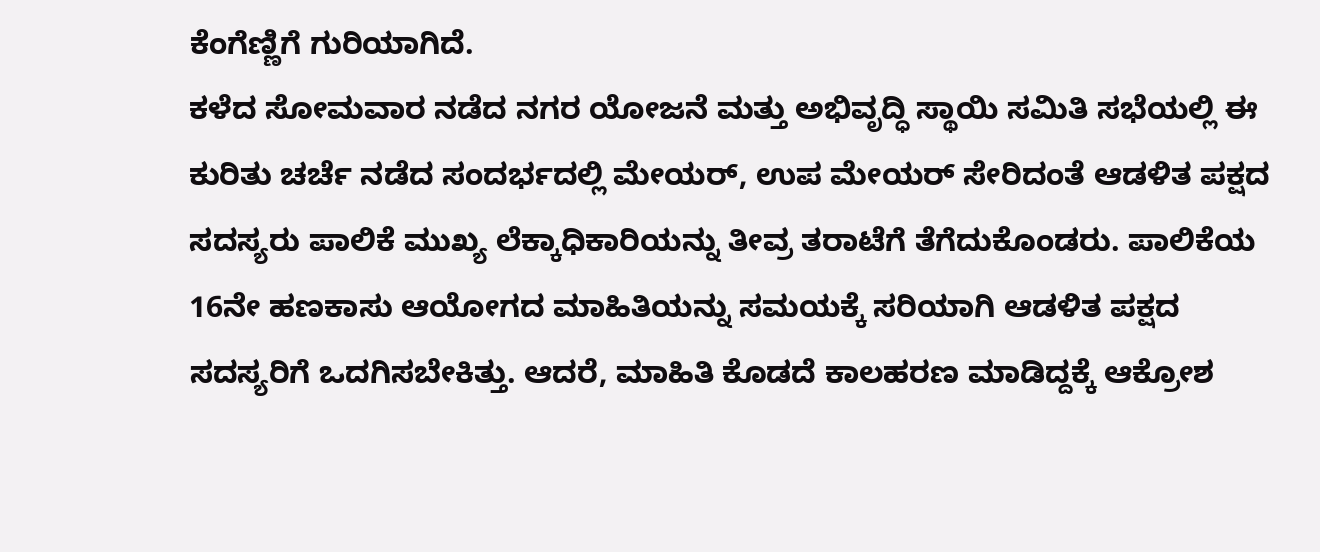ಕೆಂಗೆಣ್ಣಿಗೆ ಗುರಿಯಾಗಿದೆ.
ಕಳೆದ ಸೋಮವಾರ ನಡೆದ ನಗರ ಯೋಜನೆ ಮತ್ತು ಅಭಿವೃದ್ಧಿ ಸ್ಥಾಯಿ ಸಮಿತಿ ಸಭೆಯಲ್ಲಿ ಈ ಕುರಿತು ಚರ್ಚೆ ನಡೆದ ಸಂದರ್ಭದಲ್ಲಿ ಮೇಯರ್, ಉಪ ಮೇಯರ್ ಸೇರಿದಂತೆ ಆಡಳಿತ ಪಕ್ಷದ ಸದಸ್ಯರು ಪಾಲಿಕೆ ಮುಖ್ಯ ಲೆಕ್ಕಾಧಿಕಾರಿಯನ್ನು ತೀವ್ರ ತರಾಟೆಗೆ ತೆಗೆದುಕೊಂಡರು. ಪಾಲಿಕೆಯ
16ನೇ ಹಣಕಾಸು ಆಯೋಗದ ಮಾಹಿತಿಯನ್ನು ಸಮಯಕ್ಕೆ ಸರಿಯಾಗಿ ಆಡಳಿತ ಪಕ್ಷದ ಸದಸ್ಯರಿಗೆ ಒದಗಿಸಬೇಕಿತ್ತು. ಆದರೆ, ಮಾಹಿತಿ ಕೊಡದೆ ಕಾಲಹರಣ ಮಾಡಿದ್ದಕ್ಕೆ ಆಕ್ರೋಶ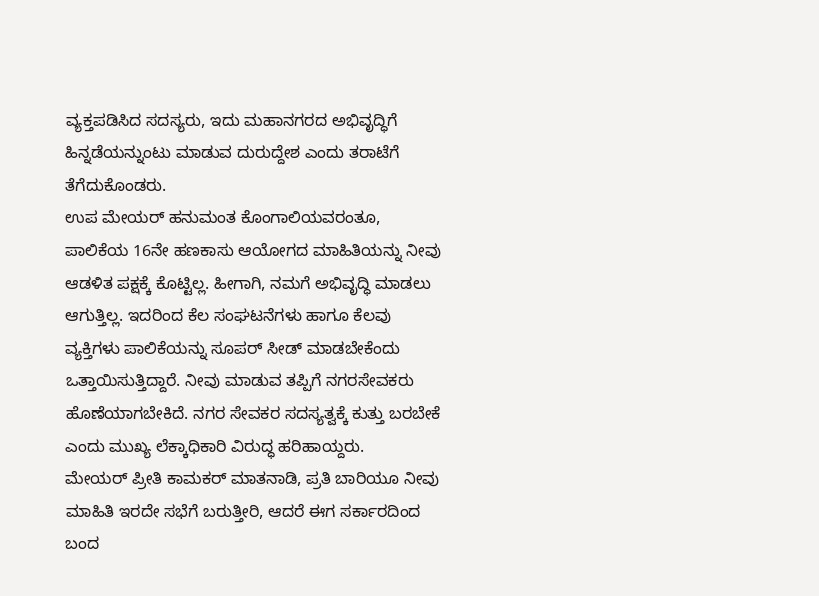ವ್ಯಕ್ತಪಡಿಸಿದ ಸದಸ್ಯರು, ಇದು ಮಹಾನಗರದ ಅಭಿವೃದ್ಧಿಗೆ ಹಿನ್ನಡೆಯನ್ನುಂಟು ಮಾಡುವ ದುರುದ್ದೇಶ ಎಂದು ತರಾಟೆಗೆ ತೆಗೆದುಕೊಂಡರು.
ಉಪ ಮೇಯರ್ ಹನುಮಂತ ಕೊಂಗಾಲಿಯವರಂತೂ, ಪಾಲಿಕೆಯ 16ನೇ ಹಣಕಾಸು ಆಯೋಗದ ಮಾಹಿತಿಯನ್ನು ನೀವು
ಆಡಳಿತ ಪಕ್ಷಕ್ಕೆ ಕೊಟ್ಟಿಲ್ಲ. ಹೀಗಾಗಿ, ನಮಗೆ ಅಭಿವೃದ್ಧಿ ಮಾಡಲು ಆಗುತ್ತಿಲ್ಲ. ಇದರಿಂದ ಕೆಲ ಸಂಘಟನೆಗಳು ಹಾಗೂ ಕೆಲವು ವ್ಯಕ್ತಿಗಳು ಪಾಲಿಕೆಯನ್ನು ಸೂಪರ್ ಸೀಡ್ ಮಾಡಬೇಕೆಂದು ಒತ್ತಾಯಿಸುತ್ತಿದ್ದಾರೆ. ನೀವು ಮಾಡುವ ತಪ್ಪಿಗೆ ನಗರಸೇವಕರು ಹೊಣೆಯಾಗಬೇಕಿದೆ. ನಗರ ಸೇವಕರ ಸದಸ್ಯತ್ವಕ್ಕೆ ಕುತ್ತು ಬರಬೇಕೆ ಎಂದು ಮುಖ್ಯ ಲೆಕ್ಕಾಧಿಕಾರಿ ವಿರುದ್ಧ ಹರಿಹಾಯ್ದರು.
ಮೇಯರ್ ಪ್ರೀತಿ ಕಾಮಕರ್ ಮಾತನಾಡಿ, ಪ್ರತಿ ಬಾರಿಯೂ ನೀವು ಮಾಹಿತಿ ಇರದೇ ಸಭೆಗೆ ಬರುತ್ತೀರಿ, ಆದರೆ ಈಗ ಸರ್ಕಾರದಿಂದ ಬಂದ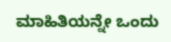ಮಾಹಿತಿಯನ್ನೇ ಒಂದು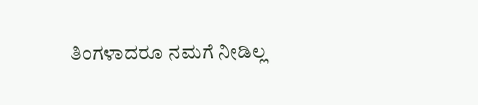ತಿಂಗಳಾದರೂ ನಮಗೆ ನೀಡಿಲ್ಲ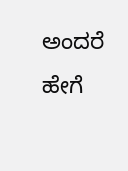ಅಂದರೆ ಹೇಗೆ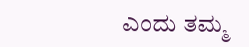ಎಂದು ತಮ್ಮ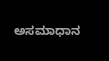ಅಸಮಾಧಾನ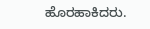ಹೊರಹಾಕಿದರು.